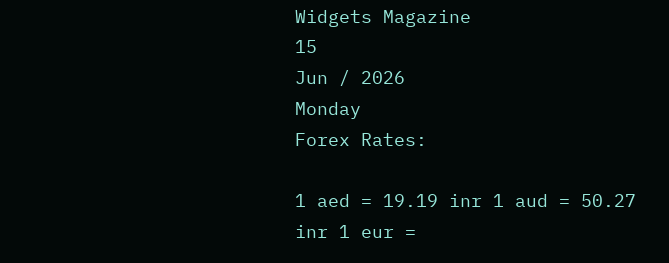Widgets Magazine
15
Jun / 2026
Monday
Forex Rates:

1 aed = 19.19 inr 1 aud = 50.27 inr 1 eur =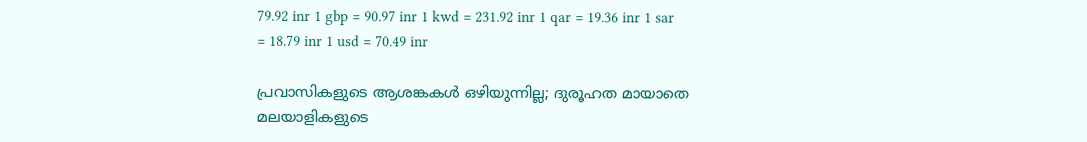79.92 inr 1 gbp = 90.97 inr 1 kwd = 231.92 inr 1 qar = 19.36 inr 1 sar = 18.79 inr 1 usd = 70.49 inr

പ്രവാസികളുടെ ആശങ്കകള്‍ ഒഴിയുന്നില്ല; ദുരൂഹത മായാതെ മലയാളികളുടെ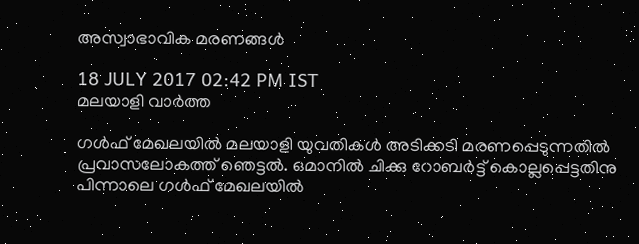അസ്വാഭാവിക മരണങ്ങള്‍

18 JULY 2017 02:42 PM IST
മലയാളി വാര്‍ത്ത

ഗള്‍ഫ് മേഖലയില്‍ മലയാളി യുവതികള്‍ അടിക്കടി മരണപ്പെടുന്നതില്‍ പ്രവാസലോകത്ത് ഞെട്ടല്‍. ഒമാനില്‍ ചിക്കു റോബര്‍ട്ട് കൊല്ലപ്പെട്ടതിനു പിന്നാലെ ഗള്‍ഫ് മേഖലയില്‍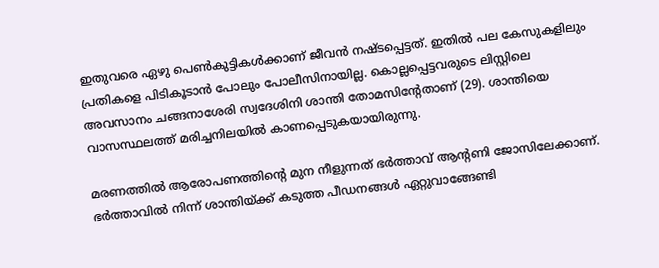ഇതുവരെ ഏഴു പെണ്‍കുട്ടികള്‍ക്കാണ് ജീവന്‍ നഷ്ടപ്പെട്ടത്. ഇതില്‍ പല കേസുകളിലും പ്രതികളെ പിടികൂടാന്‍ പോലും പോലീസിനായില്ല. കൊല്ലപ്പെട്ടവരുടെ ലിസ്റ്റിലെ അവസാനം ചങ്ങനാശേരി സ്വദേശിനി ശാന്തി തോമസിന്റേതാണ് (29). ശാന്തിയെ വാസസ്ഥലത്ത് മരിച്ചനിലയില്‍ കാണപ്പെടുകയായിരുന്നു.

മരണത്തില്‍ ആരോപണത്തിന്റെ മുന നീളുന്നത് ഭര്‍ത്താവ് ആന്റണി ജോസിലേക്കാണ്. ഭര്‍ത്താവില്‍ നിന്ന് ശാന്തിയ്ക്ക് കടുത്ത പീഡനങ്ങള്‍ ഏറ്റുവാങ്ങേണ്ടി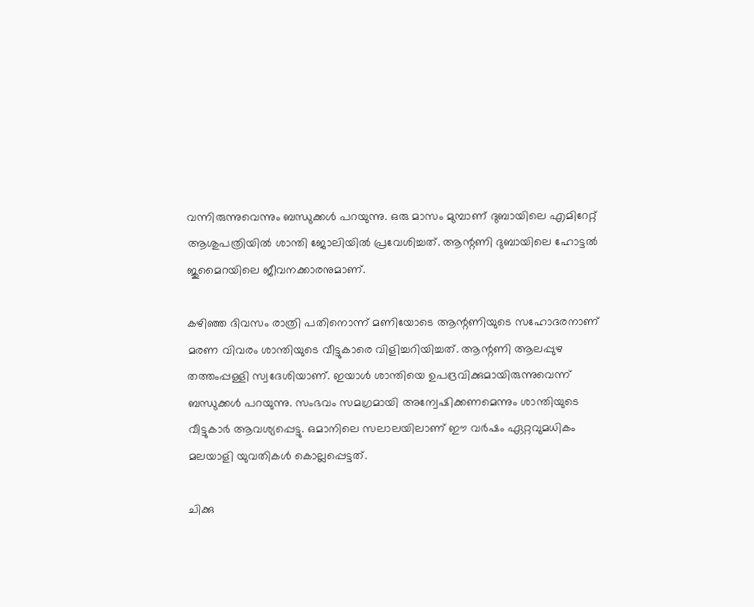വന്നിരുന്നുവെന്നും ബന്ധുക്കള്‍ പറയുന്നു. ഒരു മാസം മുമ്പാണ് ദുബായിലെ എമിറേറ്റ് ആശുപത്രിയില്‍ ശാന്തി ജോലിയില്‍ പ്രവേശിച്ചത്. ആന്റണി ദുബായിലെ ഹോട്ടല്‍ ജുമൈറയിലെ ജീവനക്കാരനുമാണ്.

കഴിഞ്ഞ ദിവസം രാത്രി പതിനൊന്ന് മണിയോടെ ആന്റണിയുടെ സഹോദരനാണ് മരണ വിവരം ശാന്തിയുടെ വീട്ടുകാരെ വിളിച്ചറിയിച്ചത്. ആന്റണി ആലപ്പുഴ തത്തംപ്പള്ളി സ്വദേശിയാണ്. ഇയാള്‍ ശാന്തിയെ ഉപദ്രവിക്കുമായിരുന്നുവെന്ന് ബന്ധുക്കള്‍ പറയുന്നു. സംഭവം സമഗ്രമായി അന്വേഷിക്കണമെന്നും ശാന്തിയുടെ വീട്ടുകാര്‍ ആവശ്യപ്പെട്ടു. ഒമാനിലെ സലാലയിലാണ് ഈ വര്‍ഷം ഏറ്റവുമധികം മലയാളി യുവതികള്‍ കൊല്ലപ്പെട്ടത്.

ചിക്കു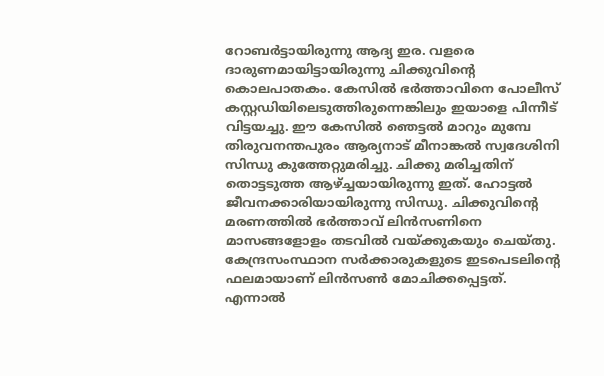റോബര്‍ട്ടായിരുന്നു ആദ്യ ഇര. വളരെ ദാരുണമായിട്ടായിരുന്നു ചിക്കുവിന്റെ കൊലപാതകം. കേസില്‍ ഭര്‍ത്താവിനെ പോലീസ് കസ്റ്റഡിയിലെടുത്തിരുന്നെങ്കിലും ഇയാളെ പിന്നീട് വിട്ടയച്ചു. ഈ കേസില്‍ ഞെട്ടല്‍ മാറും മുമ്പേ തിരുവനന്തപുരം ആര്യനാട് മീനാങ്കല്‍ സ്വദേശിനി സിന്ധു കുത്തേറ്റുമരിച്ചു. ചിക്കു മരിച്ചതിന് തൊട്ടടുത്ത ആഴ്ച്ചയായിരുന്നു ഇത്. ഹോട്ടല്‍ ജീവനക്കാരിയായിരുന്നു സിന്ധു. ചിക്കുവിന്റെ മരണത്തില്‍ ഭര്‍ത്താവ് ലിന്‍സണിനെ മാസങ്ങളോളം തടവില്‍ വയ്ക്കുകയും ചെയ്തു. കേന്ദ്രസംസ്ഥാന സര്‍ക്കാരുകളുടെ ഇടപെടലിന്റെ ഫലമായാണ് ലിന്‍സണ്‍ മോചിക്കപ്പെട്ടത്. എന്നാല്‍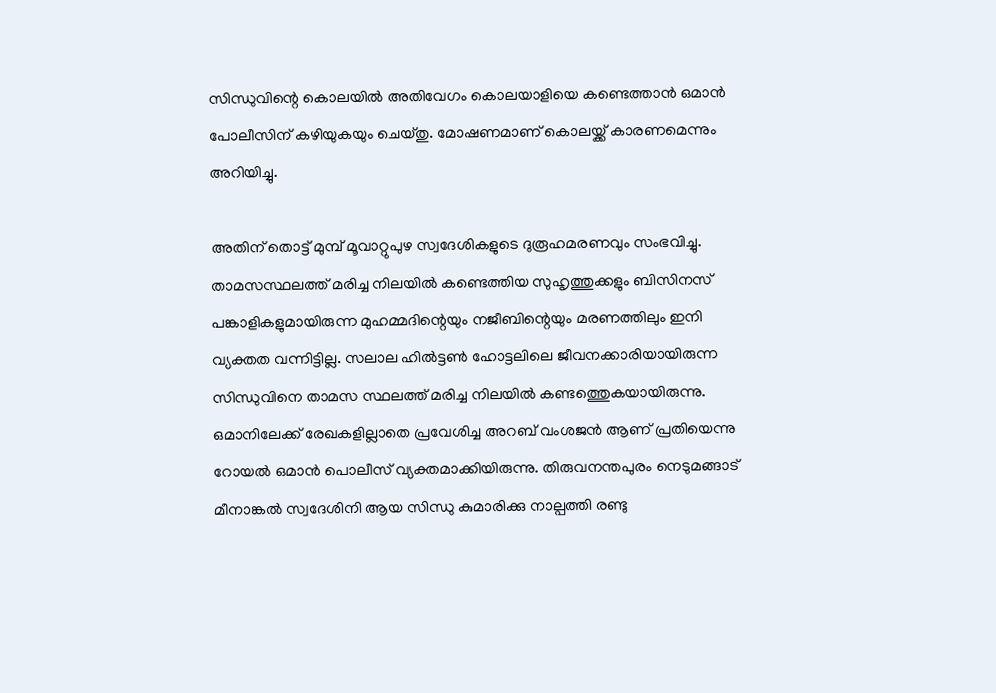സിന്ധുവിന്റെ കൊലയില്‍ അതിവേഗം കൊലയാളിയെ കണ്ടെത്താന്‍ ഒമാന്‍ പോലീസിന് കഴിയുകയും ചെയ്തു. മോഷണമാണ് കൊലയ്ക്ക് കാരണമെന്നും അറിയിച്ചു.

അതിന് തൊട്ട് മുമ്പ് മൂവാറ്റുപുഴ സ്വദേശികളുടെ ദുരൂഹമരണവും സംഭവിച്ചു. താമസസ്ഥലത്ത് മരിച്ച നിലയില്‍ കണ്ടെത്തിയ സുഹൃത്തുക്കളും ബിസിനസ് പങ്കാളികളുമായിരുന്ന മുഹമ്മദിന്റെയും നജീബിന്റെയും മരണത്തിലും ഇനി വ്യക്തത വന്നിട്ടില്ല. സലാല ഹില്‍ട്ടണ്‍ ഹോട്ടലിലെ ജീവനക്കാരിയായിരുന്ന സിന്ധുവിനെ താമസ സ്ഥലത്ത് മരിച്ച നിലയില്‍ കണ്ടത്തെുകയായിരുന്നു. ഒമാനിലേക്ക് രേഖകളില്ലാതെ പ്രവേശിച്ച അറബ് വംശജന്‍ ആണ് പ്രതിയെന്നു റോയല്‍ ഒമാന്‍ പൊലീസ് വ്യക്തമാക്കിയിരുന്നു. തിരുവനന്തപുരം നെടുമങ്ങാട് മീനാങ്കല്‍ സ്വദേശിനി ആയ സിന്ധു കുമാരിക്കു നാല്പത്തി രണ്ടു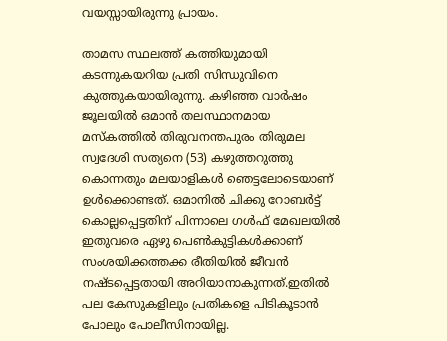വയസ്സായിരുന്നു പ്രായം.

താമസ സ്ഥലത്ത് കത്തിയുമായി കടന്നുകയറിയ പ്രതി സിന്ധുവിനെ കുത്തുകയായിരുന്നു. കഴിഞ്ഞ വാര്‍ഷം ജൂലയില്‍ ഒമാന്‍ തലസ്ഥാനമായ മസ്കത്തില്‍ തിരുവനന്തപുരം തിരുമല സ്വദേശി സത്യനെ (53) കഴുത്തറുത്തു കൊന്നതും മലയാളികള്‍ ഞെട്ടലോടെയാണ് ഉള്‍ക്കൊണ്ടത്. ഒമാനില്‍ ചിക്കു റോബര്‍ട്ട് കൊല്ലപ്പെട്ടതിന് പിന്നാലെ ഗള്‍ഫ് മേഖലയില്‍ ഇതുവരെ ഏഴു പെണ്‍കുട്ടികള്‍ക്കാണ് സംശയിക്കത്തക്ക രീതിയില്‍ ജീവന്‍ നഷ്ടപ്പെട്ടതായി അറിയാനാകുന്നത്.ഇതില്‍ പല കേസുകളിലും പ്രതികളെ പിടികൂടാന്‍ പോലും പോലീസിനായില്ല.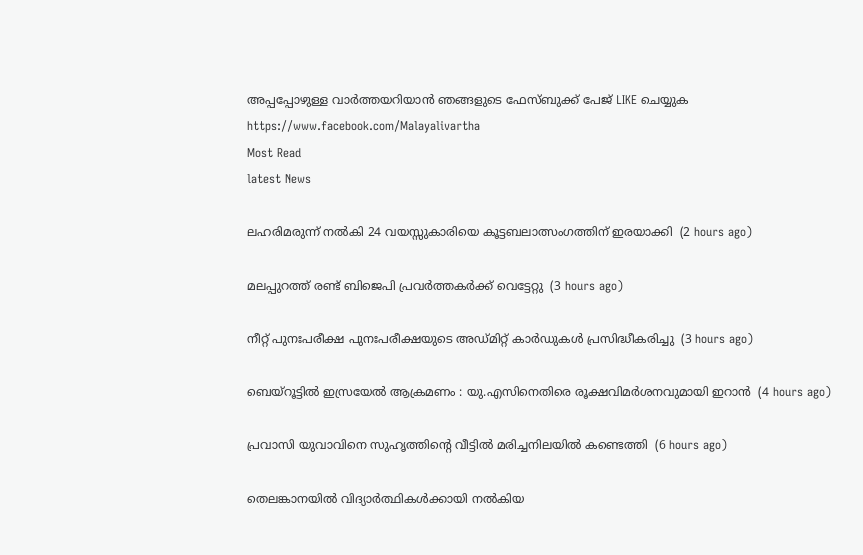അപ്പപ്പോഴുള്ള വാര്‍ത്തയറിയാന്‍ ഞങ്ങളുടെ ഫേസ്‌ബുക്ക്‌ പേജ് LIKE ചെയ്യുക
https://www.facebook.com/Malayalivartha
Most Read
latest News

ലഹരിമരുന്ന് നല്‍കി 24 വയസ്സുകാരിയെ കൂട്ടബലാത്സംഗത്തിന് ഇരയാക്കി  (2 hours ago)

മലപ്പുറത്ത് രണ്ട് ബിജെപി പ്രവര്‍ത്തകര്‍ക്ക് വെട്ടേറ്റു  (3 hours ago)

നീറ്റ് പുനഃപരീക്ഷ പുനഃപരീക്ഷയുടെ അഡ്മിറ്റ് കാര്‍ഡുകള്‍ പ്രസിദ്ധീകരിച്ചു  (3 hours ago)

ബെയ്‌റൂട്ടില്‍ ഇസ്രയേല്‍ ആക്രമണം : യു.എസിനെതിരെ രൂക്ഷവിമര്‍ശനവുമായി ഇറാന്‍  (4 hours ago)

പ്രവാസി യുവാവിനെ സുഹൃത്തിന്റെ വീട്ടില്‍ മരിച്ചനിലയില്‍ കണ്ടെത്തി  (6 hours ago)

തെലങ്കാനയില്‍ വിദ്യാര്‍ത്ഥികള്‍ക്കായി നല്‍കിയ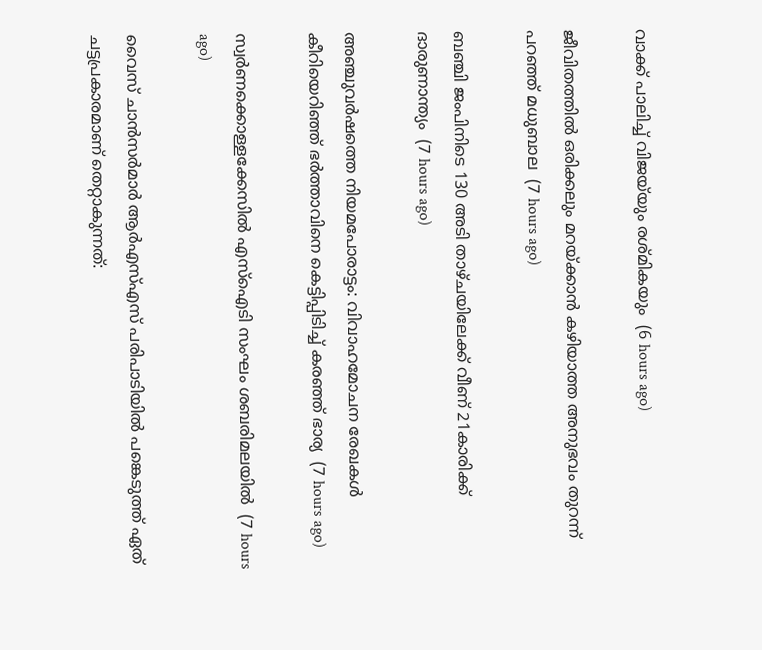വാക്ക് പാലിച്ച് വിജയ്‌യും രശ്മികയും  (6 hours ago)

ജീവിതത്തില്‍ ഒരിക്കലും മറയ്ക്കാന്‍ കഴിയാത്ത അനുഭവം തുറന്ന് പറഞ്ഞ് മധുബാല  (7 hours ago)

ബഞ്ചി ജംപിനിടെ 130 അടി താഴ്ചയിലേക്ക് വീണ് 21കാരിക്ക് ദാരുണാന്ത്യം  (7 hours ago)

അഞ്ചുവര്‍ഷത്തെ നിയമപോരാട്ടം: വിവാഹമോചന രേഖകള്‍ കീറിയെറിഞ്ഞ് ഭര്‍ത്താവിനെ കെട്ടിപ്പിടിച്ച് കരഞ്ഞ് ഭാര്യ  (7 hours ago)

സ്വര്‍ണക്കൊള്ളക്കേസില്‍ എസ്‌ഐടി സംഘം ശബരിമലയില്‍  (7 hours ago)

വൈസ് ചാന്‍സര്‍മാര്‍ ആര്‍എസ്എസ് പരിപാടിയില്‍ പങ്കെടുത്ത് ഏത് ചട്ടപ്രകാരമാണ് തെറ്റാകുന്നത്: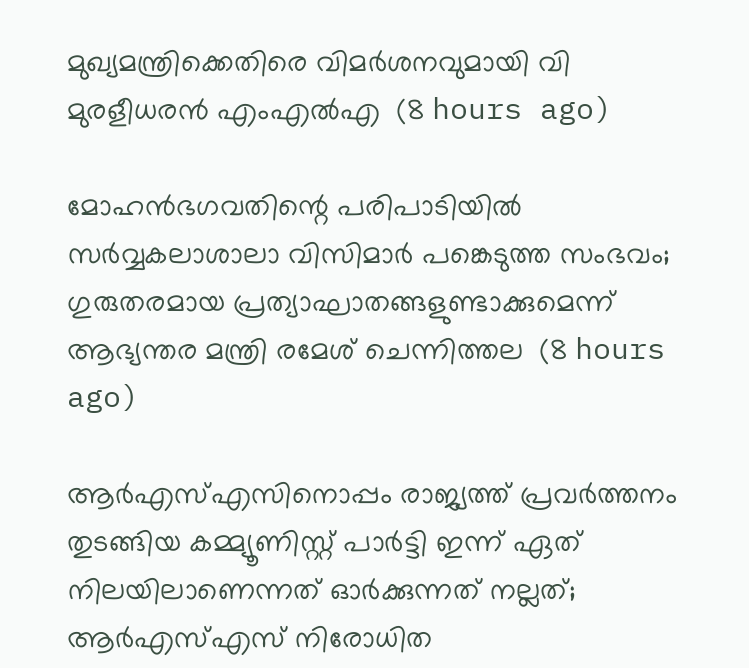മുഖ്യമന്ത്രിക്കെതിരെ വിമര്‍ശനവുമായി വി മുരളീധരന്‍ എംഎല്‍എ  (8 hours ago)

മോഹന്‍ഭഗവതിന്റെ പരിപാടിയില്‍ സര്‍വ്വകലാശാലാ വിസിമാര്‍ പങ്കെടുത്ത സംഭവം; ഗുരുതരമായ പ്രത്യാഘാതങ്ങളുണ്ടാക്കുമെന്ന് ആഭ്യന്തര മന്ത്രി രമേശ് ചെന്നിത്തല  (8 hours ago)

ആര്‍എസ്എസിനൊപ്പം രാജ്യത്ത് പ്രവർത്തനം തുടങ്ങിയ കമ്മ്യൂണിസ്റ്റ് പാർട്ടി ഇന്ന് ഏത് നിലയിലാണെന്നത് ഓർക്കുന്നത് നല്ലത്; ആര്‍എസ്എസ് നിരോധിത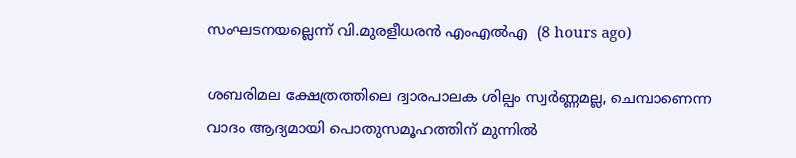സംഘടനയല്ലെന്ന് വി.മുരളീധരന്‍ എംഎല്‍എ  (8 hours ago)

ശബരിമല ക്ഷേത്രത്തിലെ ദ്വാരപാലക ശില്പം സ്വർണ്ണമല്ല, ചെമ്പാണെന്ന വാദം ആദ്യമായി പൊതുസമൂഹത്തിന് മുന്നിൽ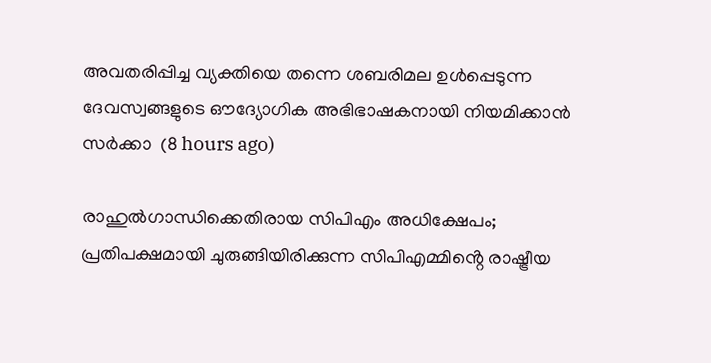അവതരിപ്പിച്ച വ്യക്തിയെ തന്നെ ശബരിമല ഉൾപ്പെടുന്ന ദേവസ്വങ്ങളുടെ ഔദ്യോഗിക അഭിഭാഷകനായി നിയമിക്കാൻ സർക്കാ  (8 hours ago)

രാഹുൽഗാന്ധിക്കെതിരായ സിപിഎം അധിക്ഷേപം; പ്രതിപക്ഷമായി ചുരുങ്ങിയിരിക്കുന്ന സിപിഎമ്മിൻ്റെ രാഷ്ട്രീയ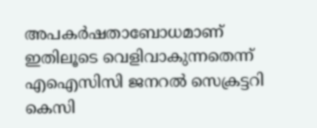അപകർഷതാബോധമാണ് ഇതിലൂടെ വെളിവാകുന്നതെന്ന് എഐസിസി ജനറൽ സെക്രട്ടറി കെസി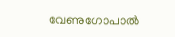വേണുഗോപാൽ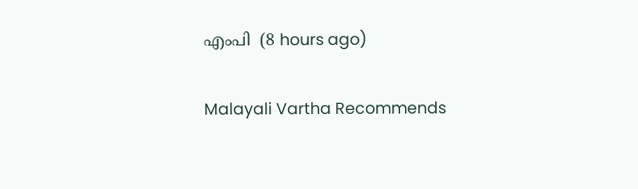എംപി  (8 hours ago)

Malayali Vartha Recommends